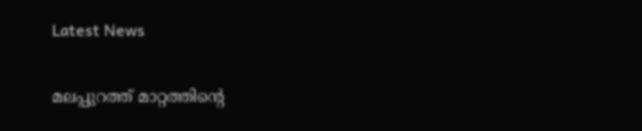Latest News

മലപ്പുറത്ത് മാറ്റത്തിന്റെ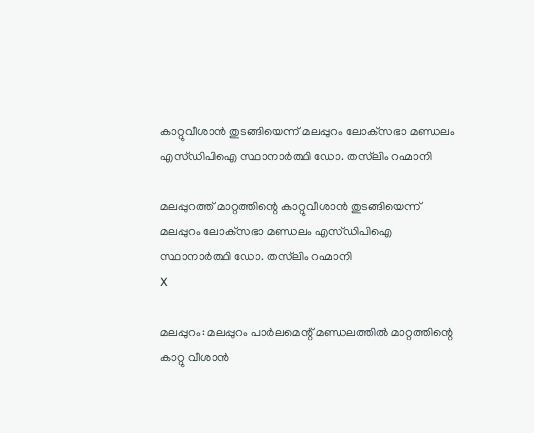കാറ്റുവീശാന്‍ തുടങ്ങിയെന്ന് മലപ്പുറം ലോക്‌സഭാ മണ്ഡലം എസ്ഡിപിഐ സ്ഥാനാര്‍ത്ഥി ഡോ. തസ്‌ലിം റഹ്മാനി

മലപ്പുറത്ത് മാറ്റത്തിന്റെ കാറ്റുവീശാന്‍ തുടങ്ങിയെന്ന് മലപ്പുറം ലോക്‌സഭാ മണ്ഡലം എസ്ഡിപിഐ സ്ഥാനാര്‍ത്ഥി ഡോ. തസ്‌ലിം റഹ്മാനി
X

മലപ്പുറം: മലപ്പുറം പാര്‍ലമെന്റ് മണ്ഡലത്തില്‍ മാറ്റത്തിന്റെ കാറ്റു വീശാന്‍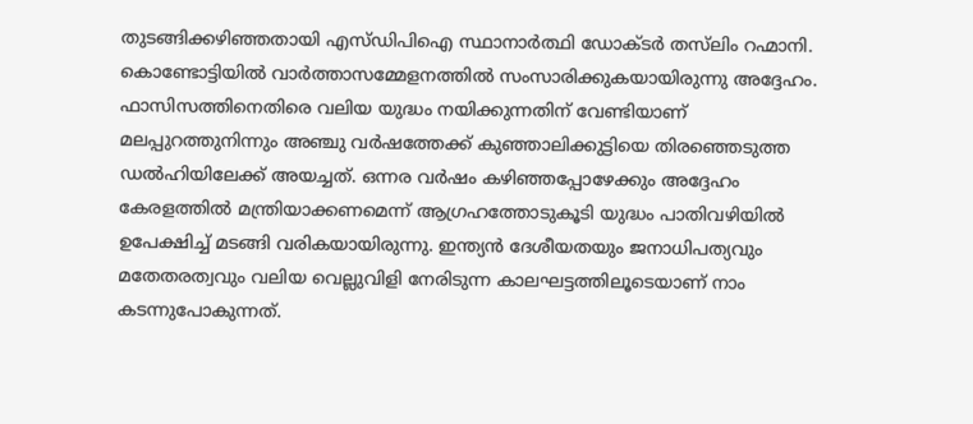തുടങ്ങിക്കഴിഞ്ഞതായി എസ്ഡിപിഐ സ്ഥാനാര്‍ത്ഥി ഡോക്ടര്‍ തസ്‌ലിം റഹ്മാനി. കൊണ്ടോട്ടിയില്‍ വാര്‍ത്താസമ്മേളനത്തില്‍ സംസാരിക്കുകയായിരുന്നു അദ്ദേഹം. ഫാസിസത്തിനെതിരെ വലിയ യുദ്ധം നയിക്കുന്നതിന് വേണ്ടിയാണ് മലപ്പുറത്തുനിന്നും അഞ്ചു വര്‍ഷത്തേക്ക് കുഞ്ഞാലിക്കുട്ടിയെ തിരഞ്ഞെടുത്ത ഡല്‍ഹിയിലേക്ക് അയച്ചത്. ഒന്നര വര്‍ഷം കഴിഞ്ഞപ്പോഴേക്കും അദ്ദേഹം കേരളത്തില്‍ മന്ത്രിയാക്കണമെന്ന് ആഗ്രഹത്തോടുകൂടി യുദ്ധം പാതിവഴിയില്‍ ഉപേക്ഷിച്ച് മടങ്ങി വരികയായിരുന്നു. ഇന്ത്യന്‍ ദേശീയതയും ജനാധിപത്യവും മതേതരത്വവും വലിയ വെല്ലുവിളി നേരിടുന്ന കാലഘട്ടത്തിലൂടെയാണ് നാം കടന്നുപോകുന്നത്.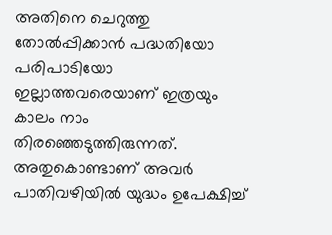അതിനെ ചെറുത്തു തോല്‍പ്പിക്കാന്‍ പദ്ധതിയോ പരിപാടിയോ ഇല്ലാത്തവരെയാണ് ഇത്രയും കാലം നാം തിരഞ്ഞെടുത്തിരുന്നത്. അതുകൊണ്ടാണ് അവര്‍ പാതിവഴിയില്‍ യുദ്ധം ഉപേക്ഷിച്ച്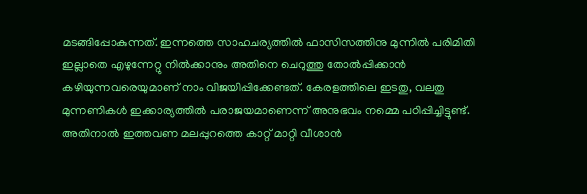മടങ്ങിപ്പോകുന്നത്. ഇന്നത്തെ സാഹചര്യത്തില്‍ ഫാസിസത്തിനു മുന്നില്‍ പരിമിതി ഇല്ലാതെ എഴുന്നേറ്റു നില്‍ക്കാനും അതിനെ ചെറുത്തു തോല്‍പ്പിക്കാന്‍ കഴിയുന്നവരെയുമാണ് നാം വിജയിപ്പിക്കേണ്ടത്. കേരളത്തിലെ ഇടതു, വലതു മുന്നണികള്‍ ഇക്കാര്യത്തില്‍ പരാജയമാണെന്ന് അനുഭവം നമ്മെ പഠിപ്പിച്ചിട്ടുണ്ട്. അതിനാല്‍ ഇത്തവണ മലപ്പുറത്തെ കാറ്റ് മാറ്റി വീശാന്‍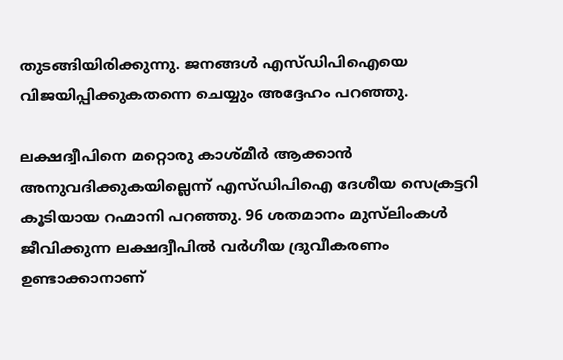തുടങ്ങിയിരിക്കുന്നു. ജനങ്ങള്‍ എസ്ഡിപിഐയെ വിജയിപ്പിക്കുകതന്നെ ചെയ്യും അദ്ദേഹം പറഞ്ഞു.

ലക്ഷദ്വീപിനെ മറ്റൊരു കാശ്മീര്‍ ആക്കാന്‍ അനുവദിക്കുകയില്ലെന്ന് എസ്ഡിപിഐ ദേശീയ സെക്രട്ടറി കൂടിയായ റഹ്മാനി പറഞ്ഞു. 96 ശതമാനം മുസ്‌ലിംകള്‍ ജീവിക്കുന്ന ലക്ഷദ്വീപില്‍ വര്‍ഗീയ ദ്രുവീകരണം ഉണ്ടാക്കാനാണ്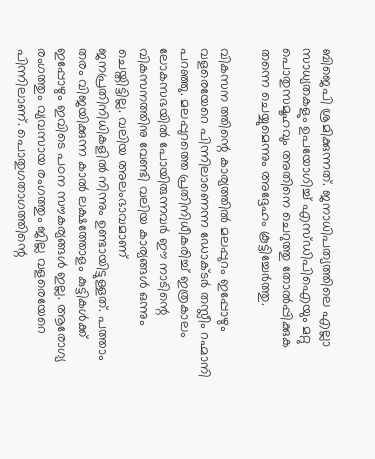ബിജെപി ശ്രമിക്കുന്നത്. ജനാധിപത്യത്തിലെ എല്ലാ സാധ്യതകളും ഉപയോഗിച്ച് എസ്ഡിപിഐയും മറ്റു പൊതുസമൂഹവും അതിനെ ചെറുത്തു തോല്‍പ്പിക്കുക തന്നെ ചെയ്യുമെന്നും അദ്ദേഹം കൂട്ടിച്ചേര്‍ത്തു.

വികസന ത്തിന്റെ കാര്യത്തില്‍ മലപ്പുറം ഇപ്പോഴും വളരെയേറെ പിന്നിലാണെന്ന ഡോക്ടര്‍ തസ്ലീം റഹ്മാനി പറഞ്ഞു. മലപ്പുറത്തെ പ്രതിനിധീകരിച്ച് ഇത്രകാലം ലോകസഭയില്‍ പോയിരുന്നവര്‍ ഈ നാടിന്റെ വികസനത്തിനു വേണ്ടി വലിയ കാര്യങ്ങള്‍ ഒന്നും ചെയ്തിട്ടില്ല. വലിയ അലംഭാവമാണ് ജനപ്രതിനിധികളില്‍ നിന്നും ഉണ്ടായിട്ടുള്ളത്. പത്താം തരം വിജയിക്കുന്ന കാല്‍ ലക്ഷത്തോളം കുട്ടികള്‍ക്ക് ഇപ്പോഴും ഇവിടെ പഠന സൗകര്യങ്ങള്‍ ഇല്ല. ആരോഗ്യ രംഗത്തും വ്യവസായ രംഗത്തും ജില്ല വളരെയേറെ പിന്നിലാണ്. പൊതുഗതാഗത്തിന്റെ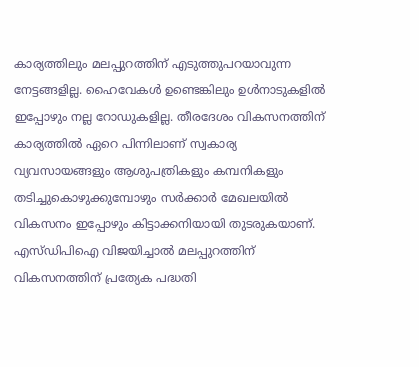കാര്യത്തിലും മലപ്പുറത്തിന് എടുത്തുപറയാവുന്ന നേട്ടങ്ങളില്ല. ഹൈവേകള്‍ ഉണ്ടെങ്കിലും ഉള്‍നാടുകളില്‍ ഇപ്പോഴും നല്ല റോഡുകളില്ല. തീരദേശം വികസനത്തിന് കാര്യത്തില്‍ ഏറെ പിന്നിലാണ് സ്വകാര്യ വ്യവസായങ്ങളും ആശുപത്രികളും കമ്പനികളും തടിച്ചുകൊഴുക്കുമ്പോഴും സര്‍ക്കാര്‍ മേഖലയില്‍ വികസനം ഇപ്പോഴും കിട്ടാക്കനിയായി തുടരുകയാണ്. എസ്ഡിപിഐ വിജയിച്ചാല്‍ മലപ്പുറത്തിന് വികസനത്തിന് പ്രത്യേക പദ്ധതി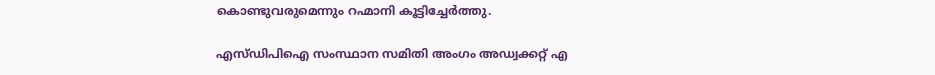കൊണ്ടുവരുമെന്നും റഹ്മാനി കൂട്ടിച്ചേര്‍ത്തു.

എസ്ഡിപിഐ സംസ്ഥാന സമിതി അംഗം അഡ്വക്കറ്റ് എ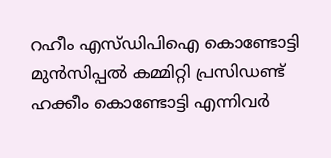റഹീം എസ്ഡിപിഐ കൊണ്ടോട്ടി മുന്‍സിപ്പല്‍ കമ്മിറ്റി പ്രസിഡണ്ട് ഹക്കീം കൊണ്ടോട്ടി എന്നിവര്‍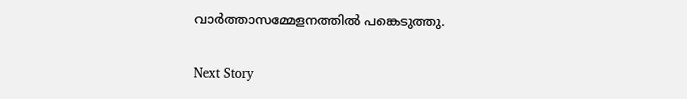വാര്‍ത്താസമ്മേളനത്തില്‍ പങ്കെടുത്തു.

Next Story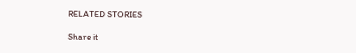RELATED STORIES

Share it